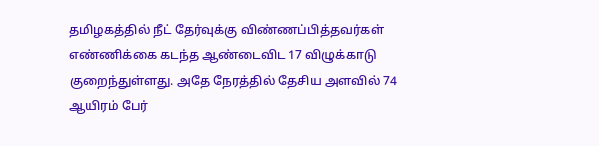தமிழகத்தில் நீட் தேர்வுக்கு விண்ணப்பித்தவர்கள் எண்ணிக்கை கடந்த ஆண்டைவிட 17 விழுக்காடு குறைந்துள்ளது. அதே நேரத்தில் தேசிய அளவில் 74 ஆயிரம் பேர்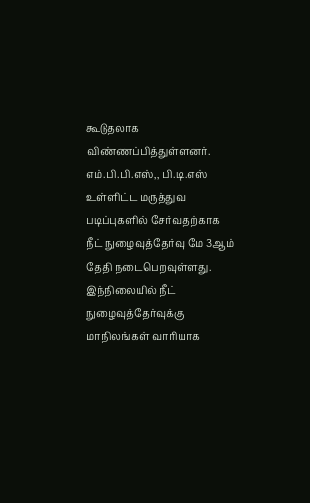கூடுதலாக விண்ணப்பித்துள்ளனர்.
எம்.பி.பி.எஸ்,, பி.டி.எஸ் உள்ளிட்ட மருத்துவ படிப்புகளில் சேர்வதற்காக நீட் நுழைவுத்தேர்வு மே 3ஆம் தேதி நடைபெறவுள்ளது. இந்நிலையில் நீட் நுழைவுத்தேர்வுக்கு மாநிலங்கள் வாரியாக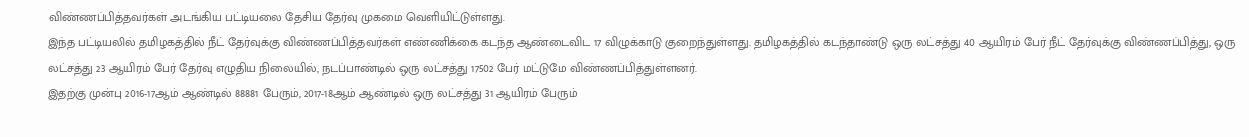விண்ணப்பித்தவர்கள் அடங்கிய பட்டியலை தேசிய தேர்வு முகமை வெளியிட்டுள்ளது.
இந்த பட்டியலில் தமிழகத்தில் நீட் தேர்வுக்கு விண்ணப்பித்தவர்கள் எண்ணிக்கை கடந்த ஆண்டைவிட 17 விழுக்காடு குறைந்துள்ளது. தமிழகத்தில் கடந்தாண்டு ஒரு லட்சத்து 40 ஆயிரம் பேர் நீட் தேர்வுக்கு விண்ணப்பித்து, ஒரு லட்சத்து 23 ஆயிரம் பேர் தேர்வு எழுதிய நிலையில், நடப்பாண்டில் ஒரு லட்சத்து 17502 பேர் மட்டுமே விண்ணப்பித்துள்ளனர்.
இதற்கு முன்பு 2016-17ஆம் ஆண்டில் 88881 பேரும், 2017-18ஆம் ஆண்டில் ஒரு லட்சத்து 31 ஆயிரம் பேரும்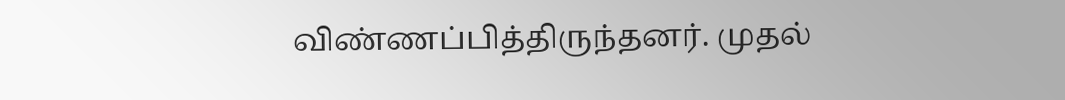விண்ணப்பித்திருந்தனர். முதல்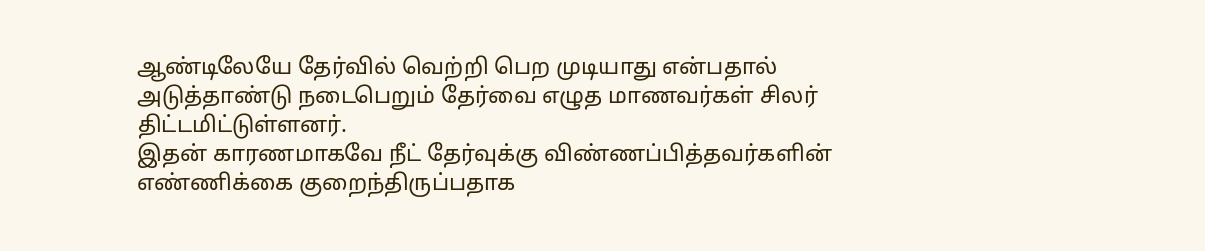ஆண்டிலேயே தேர்வில் வெற்றி பெற முடியாது என்பதால் அடுத்தாண்டு நடைபெறும் தேர்வை எழுத மாணவர்கள் சிலர் திட்டமிட்டுள்ளனர்.
இதன் காரணமாகவே நீட் தேர்வுக்கு விண்ணப்பித்தவர்களின் எண்ணிக்கை குறைந்திருப்பதாக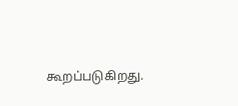கூறப்படுகிறது.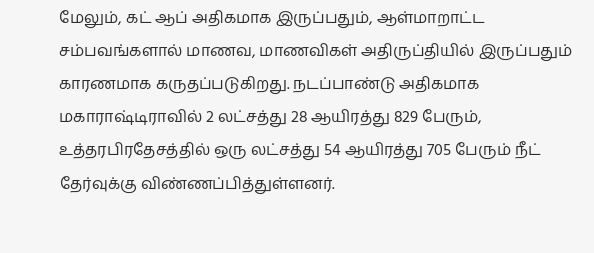மேலும், கட் ஆப் அதிகமாக இருப்பதும், ஆள்மாறாட்ட சம்பவங்களால் மாணவ, மாணவிகள் அதிருப்தியில் இருப்பதும் காரணமாக கருதப்படுகிறது. நடப்பாண்டு அதிகமாக மகாராஷ்டிராவில் 2 லட்சத்து 28 ஆயிரத்து 829 பேரும், உத்தரபிரதேசத்தில் ஒரு லட்சத்து 54 ஆயிரத்து 705 பேரும் நீட் தேர்வுக்கு விண்ணப்பித்துள்ளனர்.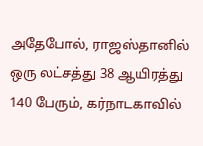அதேபோல், ராஜஸ்தானில் ஒரு லட்சத்து 38 ஆயிரத்து 140 பேரும், கர்நாடகாவில்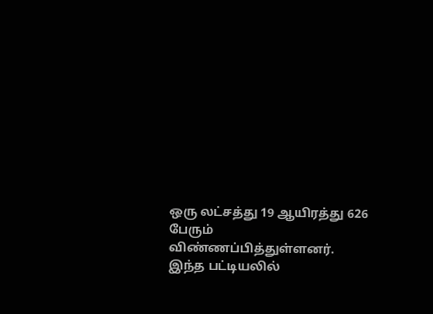ஒரு லட்சத்து 19 ஆயிரத்து 626 பேரும் விண்ணப்பித்துள்ளனர். இந்த பட்டியலில்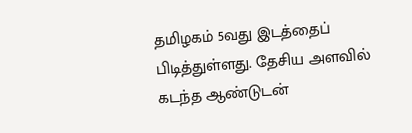தமிழகம் 5வது இடத்தைப் பிடித்துள்ளது. தேசிய அளவில் கடந்த ஆண்டுடன்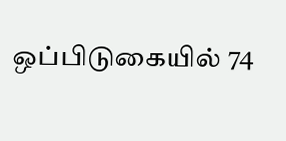ஒப்பிடுகையில் 74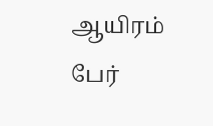ஆயிரம் பேர்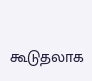கூடுதலாக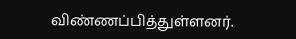விண்ணப்பித்துள்ளனர்.